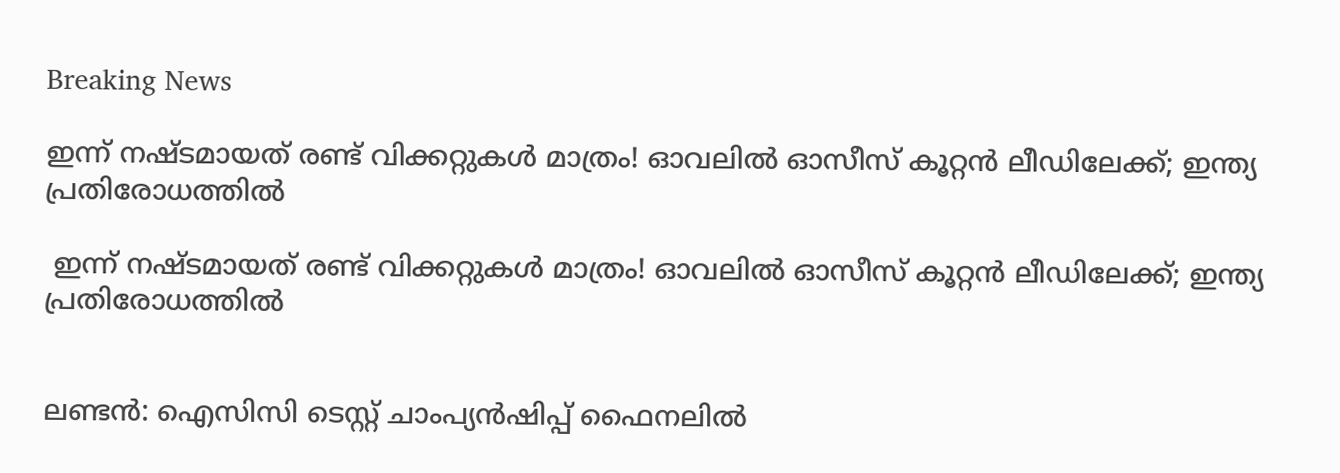Breaking News

ഇന്ന് നഷ്ടമായത് രണ്ട് വിക്കറ്റുകള്‍ മാത്രം! ഓവലില്‍ ഓസീസ് കൂറ്റന്‍ ലീഡിലേക്ക്; ഇന്ത്യ പ്രതിരോധത്തില്‍

 ഇന്ന് നഷ്ടമായത് രണ്ട് വിക്കറ്റുകള്‍ മാത്രം! ഓവലില്‍ ഓസീസ് കൂറ്റന്‍ ലീഡിലേക്ക്; ഇന്ത്യ പ്രതിരോധത്തില്‍


ലണ്ടന്‍: ഐസിസി ടെസ്റ്റ് ചാംപ്യന്‍ഷിപ്പ് ഫൈനലില്‍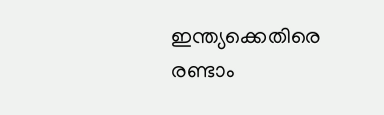ഇന്ത്യക്കെതിരെ രണ്ടാം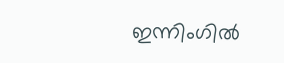ഇന്നിംഗില്‍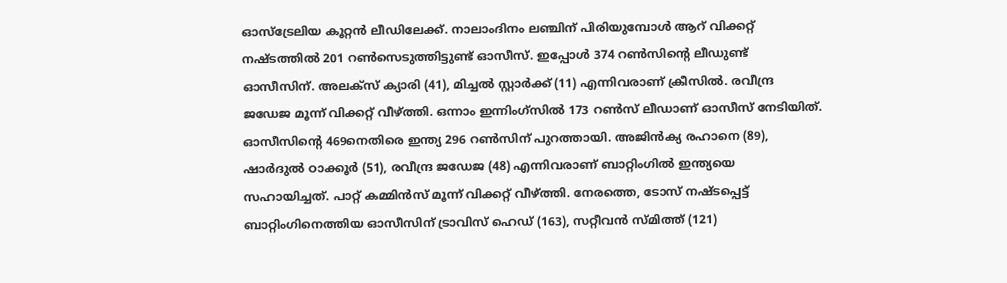ഓസ്ട്രേലിയ കൂറ്റന്‍ ലീഡിലേക്ക്. നാലാംദിനം ലഞ്ചിന് പിരിയുമ്പോള്‍ ആറ് വിക്കറ്റ് നഷ്ടത്തില്‍ 201 റണ്‍സെടുത്തിട്ടുണ്ട് ഓസീസ്. ഇപ്പോള്‍ 374 റണ്‍സിന്റെ ലീഡുണ്ട് ഓസീസിന്. അലക്‌സ് ക്യാരി (41), മിച്ചല്‍ സ്റ്റാര്‍ക്ക് (11) എന്നിവരാണ് ക്രീസില്‍. രവീന്ദ്ര ജഡേജ മൂന്ന് വിക്കറ്റ് വീഴ്ത്തി. ഒന്നാം ഇന്നിംഗ്സില്‍ 173 റണ്‍സ് ലീഡാണ് ഓസീസ് നേടിയിത്. ഓസീസിന്റെ 469നെതിരെ ഇന്ത്യ 296 റണ്‍സിന് പുറത്തായി. അജിന്‍ക്യ രഹാനെ (89), ഷാര്‍ദുല്‍ ഠാക്കൂര്‍ (51), രവീന്ദ്ര ജഡേജ (48) എന്നിവരാണ് ബാറ്റിംഗില്‍ ഇന്ത്യയെ സഹായിച്ചത്. പാറ്റ് കമ്മിന്‍സ് മൂന്ന് വിക്കറ്റ് വീഴ്ത്തി. നേരത്തെ, ടോസ് നഷ്ടപ്പെട്ട് ബാറ്റിംഗിനെത്തിയ ഓസീസിന് ട്രാവിസ് ഹെഡ് (163), സറ്റീവന്‍ സ്മിത്ത് (121)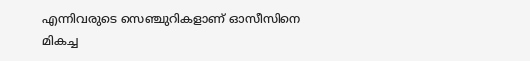എന്നിവരുടെ സെഞ്ചുറികളാണ് ഓസീസിനെ മികച്ച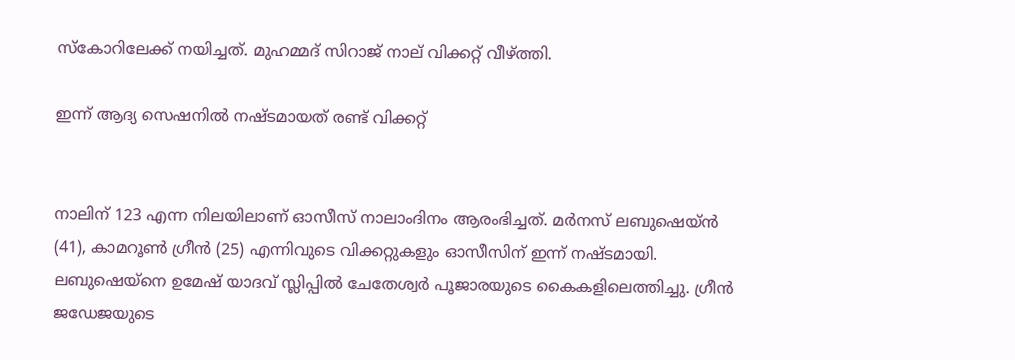സ്‌കോറിലേക്ക് നയിച്ചത്. മുഹമ്മദ് സിറാജ് നാല് വിക്കറ്റ് വീഴ്ത്തി.

ഇന്ന് ആദ്യ സെഷനില്‍ നഷ്ടമായത് രണ്ട് വിക്കറ്റ്


നാലിന് 123 എന്ന നിലയിലാണ് ഓസീസ് നാലാംദിനം ആരംഭിച്ചത്. മര്‍നസ് ലബുഷെയ്ന്‍ (41), കാമറൂണ്‍ ഗ്രീന്‍ (25) എന്നിവുടെ വിക്കറ്റുകളും ഓസീസിന് ഇന്ന് നഷ്ടമായി. ലബുഷെയ്‌നെ ഉമേഷ് യാദവ് സ്ലിപ്പില്‍ ചേതേശ്വര്‍ പൂജാരയുടെ കൈകളിലെത്തിച്ചു. ഗ്രീന്‍ ജഡേജയുടെ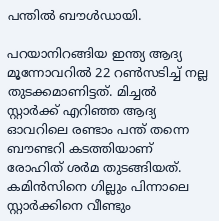പന്തില്‍ ബൗള്‍ഡായി.

പറയാനിറങ്ങിയ ഇന്ത്യ ആദ്യ മൂന്നോവറില്‍ 22 റണ്‍സടിച്ച് നല്ല തുടക്കമാണിട്ടത്. മിച്ചല്‍ സ്റ്റാര്‍ക്ക് എറിഞ്ഞ ആദ്യ ഓവറിലെ രണ്ടാം പന്ത് തന്നെ ബൗണ്ടറി കടത്തിയാണ് രോഹിത് ശര്‍മ തുടങ്ങിയത്. കമിന്‍സിനെ ഗില്ലും പിന്നാലെ സ്റ്റാര്‍ക്കിനെ വീണ്ടും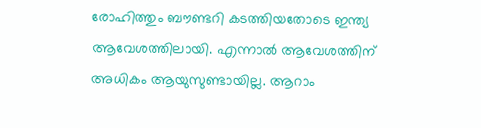രോഹിത്തും ബൗണ്ടറി കടത്തിയതോടെ ഇന്ത്യ ആവേശത്തിലായി. എന്നാല്‍ ആവേശത്തിന് അധികം ആയുസുണ്ടായില്ല. ആറാം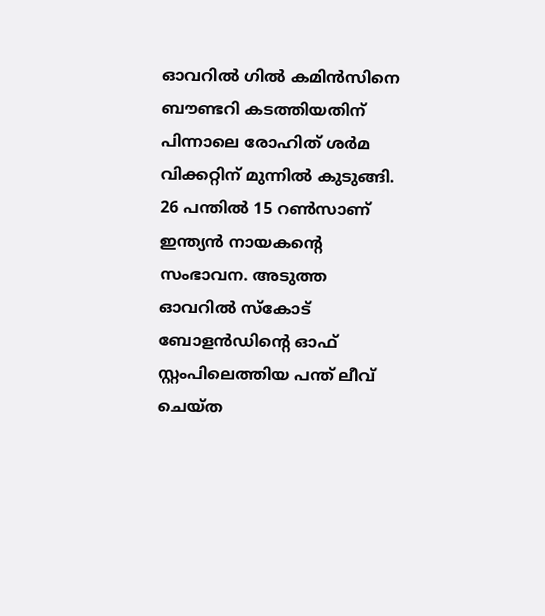ഓവറില്‍ ഗില്‍ കമിന്‍സിനെ ബൗണ്ടറി കടത്തിയതിന് പിന്നാലെ രോഹിത് ശര്‍മ വിക്കറ്റിന് മുന്നില്‍ കുടുങ്ങി. 26 പന്തില്‍ 15 റണ്‍സാണ് ഇന്ത്യന്‍ നായകന്റെ സംഭാവന. അടുത്ത ഓവറില്‍ സ്‌കോട് ബോളന്‍ഡിന്റെ ഓഫ് സ്റ്റംപിലെത്തിയ പന്ത് ലീവ് ചെയ്ത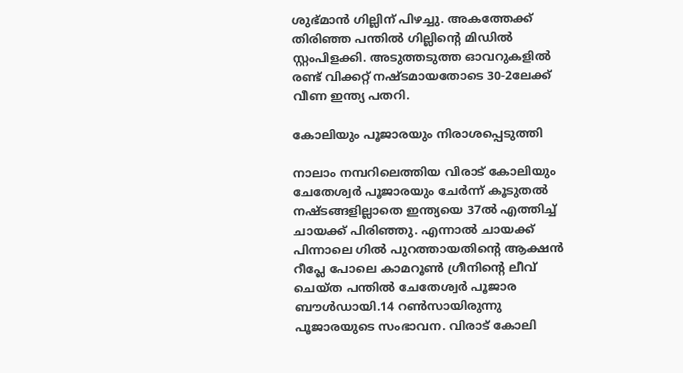ശുഭ്മാന്‍ ഗില്ലിന് പിഴച്ചു. അകത്തേക്ക് തിരിഞ്ഞ പന്തില്‍ ഗില്ലിന്റെ മിഡില്‍ സ്റ്റംപിളക്കി. അടുത്തടുത്ത ഓവറുകളില്‍ രണ്ട് വിക്കറ്റ് നഷ്ടമായതോടെ 30-2ലേക്ക് വീണ ഇന്ത്യ പതറി.

കോലിയും പൂജാരയും നിരാശപ്പെടുത്തി

നാലാം നമ്പറിലെത്തിയ വിരാട് കോലിയും ചേതേശ്വര്‍ പൂജാരയും ചേര്‍ന്ന് കൂടുതല്‍ നഷ്ടങ്ങളില്ലാതെ ഇന്ത്യയെ 37ല്‍ എത്തിച്ച് ചായക്ക് പിരിഞ്ഞു. എന്നാല്‍ ചായക്ക് പിന്നാലെ ഗില്‍ പുറത്തായതിന്റെ ആക്ഷന്‍ റീപ്ലേ പോലെ കാമറൂണ്‍ ഗ്രീനിന്റെ ലീവ് ചെയ്ത പന്തില്‍ ചേതേശ്വര്‍ പൂജാര ബൗള്‍ഡായി.14 റണ്‍സായിരുന്നു പൂജാരയുടെ സംഭാവന. വിരാട് കോലി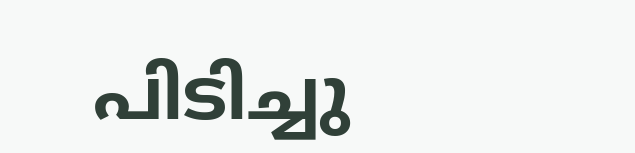പിടിച്ചു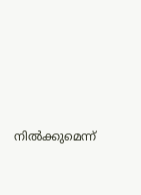നില്‍ക്കുമെന്ന്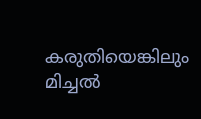കരുതിയെങ്കിലും മിച്ചല്‍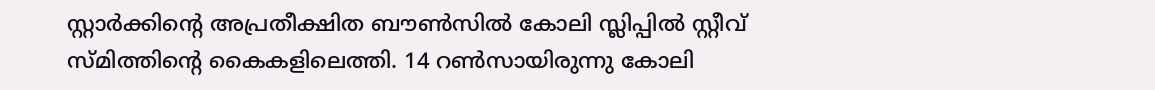സ്റ്റാര്‍ക്കിന്റെ അപ്രതീക്ഷിത ബൗണ്‍സില്‍ കോലി സ്ലിപ്പില്‍ സ്റ്റീവ് സ്മിത്തിന്റെ കൈകളിലെത്തി. 14 റണ്‍സായിരുന്നു കോലി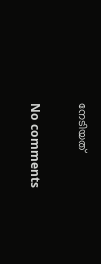നേടിയത്

No comments